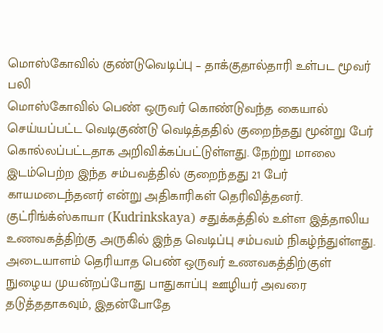மொஸ்கோவில் குண்டுவெடிப்பு – தாக்குதால்தாரி உள்பட மூவர் பலி
மொஸ்கோவில் பெண் ஒருவர் கொண்டுவந்த கையால் செய்யப்பட்ட வெடிகுண்டு வெடித்ததில் குறைந்தது மூன்று பேர் கொல்லப்பட்டதாக அறிவிக்கப்பட்டுள்ளது. நேற்று மாலை இடம்பெற்ற இந்த சம்பவத்தில் குறைந்தது 21 பேர் காயமடைந்தனர் என்று அதிகாரிகள் தெரிவித்தனர். குட்ரிங்க்ஸ்காயா (Kudrinkskaya) சதுக்கத்தில் உள்ள இத்தாலிய உணவகத்திற்கு அருகில் இந்த வெடிப்பு சம்பவம் நிகழ்ந்துள்ளது. அடையாளம் தெரியாத பெண் ஒருவர் உணவகத்திற்குள் நுழைய முயன்றப்போது பாதுகாப்பு ஊழியர் அவரை தடுத்ததாகவும், இதன்போதே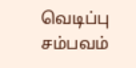வெடிப்பு சம்பவம்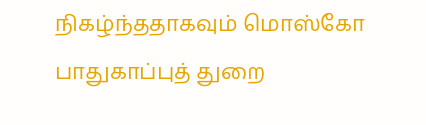நிகழ்ந்ததாகவும் மொஸ்கோ பாதுகாப்புத் துறை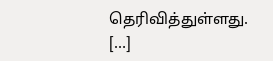தெரிவித்துள்ளது. […]